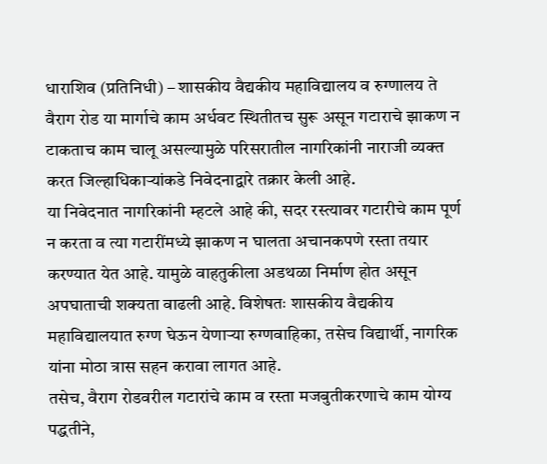धाराशिव (प्रतिनिधी) – शासकीय वैद्यकीय महाविद्यालय व रुग्णालय ते वैराग रोड या मार्गाचे काम अर्धवट स्थितीतच सुरू असून गटाराचे झाकण न टाकताच काम चालू असल्यामुळे परिसरातील नागरिकांनी नाराजी व्यक्त करत जिल्हाधिकाऱ्यांकडे निवेदनाद्वारे तक्रार केली आहे.
या निवेदनात नागरिकांनी म्हटले आहे की, सदर रस्त्यावर गटारीचे काम पूर्ण न करता व त्या गटारींमध्ये झाकण न घालता अचानकपणे रस्ता तयार करण्यात येत आहे. यामुळे वाहतुकीला अडथळा निर्माण होत असून अपघाताची शक्यता वाढली आहे. विशेषतः शासकीय वैद्यकीय महाविद्यालयात रुग्ण घेऊन येणाऱ्या रुग्णवाहिका, तसेच विद्यार्थी, नागरिक यांना मोठा त्रास सहन करावा लागत आहे.
तसेच, वैराग रोडवरील गटारांचे काम व रस्ता मजबुतीकरणाचे काम योग्य पद्धतीने,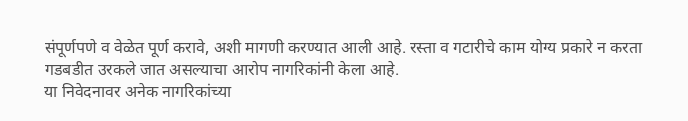संपूर्णपणे व वेळेत पूर्ण करावे, अशी मागणी करण्यात आली आहे. रस्ता व गटारीचे काम योग्य प्रकारे न करता गडबडीत उरकले जात असल्याचा आरोप नागरिकांनी केला आहे.
या निवेदनावर अनेक नागरिकांच्या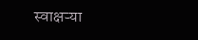स्वाक्षऱ्या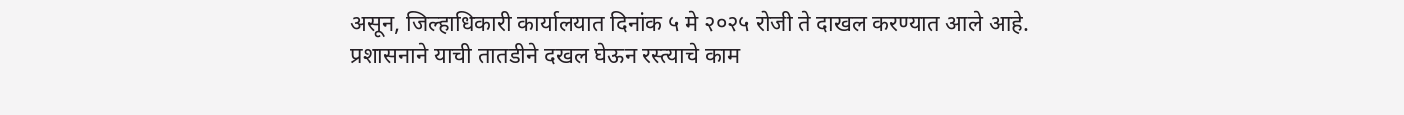असून, जिल्हाधिकारी कार्यालयात दिनांक ५ मे २०२५ रोजी ते दाखल करण्यात आले आहे. प्रशासनाने याची तातडीने दखल घेऊन रस्त्याचे काम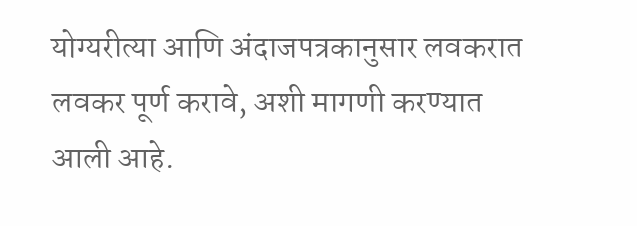योग्यरीत्या आणि अंदाजपत्रकानुसार लवकरात लवकर पूर्ण करावे, अशी मागणी करण्यात आली आहे.